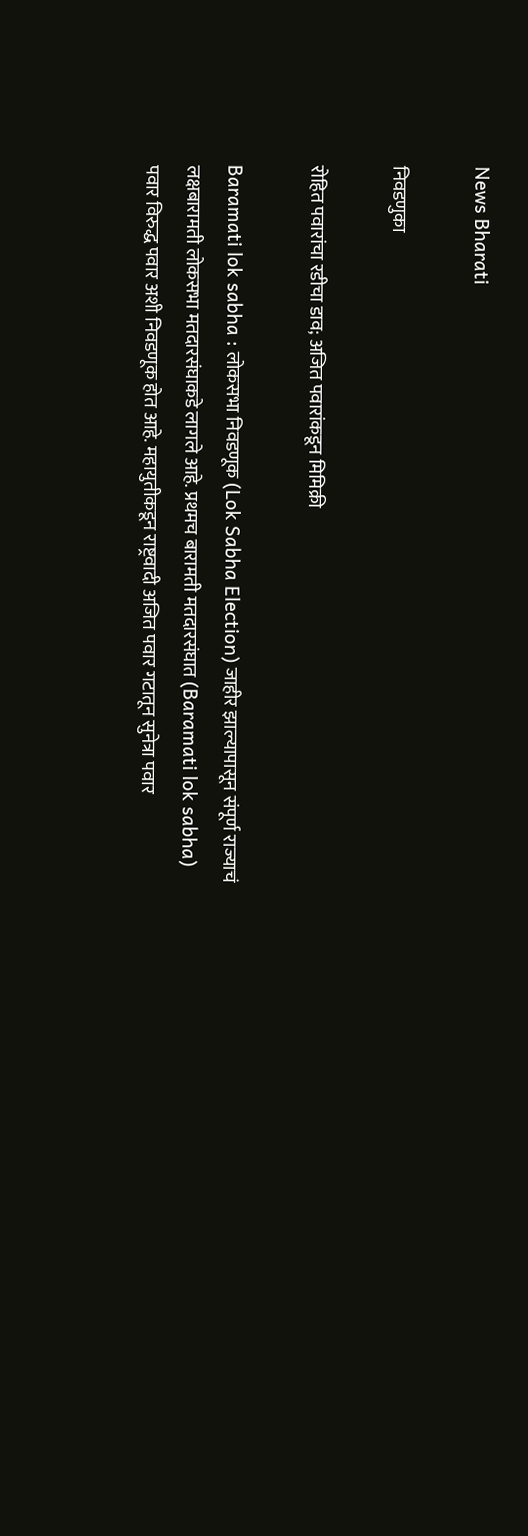News Bharati

निवडणुका

रोहित पवारांचा रडीचा डाव; अजित पवारांकडून मिमिक्री

Baramati lok sabha : लोकसभा निवडणूक (Lok Sabha Election) जाहीर झाल्यापासून संपूर्ण राज्याचं लक्षबारामती लोकसभा मतदारसंघाकडे लागले आहे. प्रथमच बारामती मतदारसंघात (Baramati lok sabha) पवार विरुद्ध पवार अशी निवडणूक होत आहे. महायुतीकडून राष्ट्रवादी अजित पवार गटातून सुनेत्रा पवार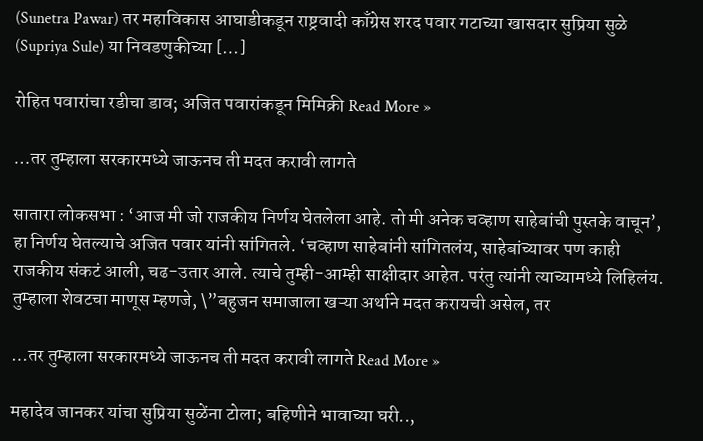(Sunetra Pawar) तर महाविकास आघाडीकडून राष्ट्रवादी काँग्रेस शरद पवार गटाच्या खासदार सुप्रिया सुळे (Supriya Sule) या निवडणुकीच्या […]

रोहित पवारांचा रडीचा डाव; अजित पवारांकडून मिमिक्री Read More »

…तर तुम्हाला सरकारमध्ये जाऊनच ती मदत करावी लागते

सातारा लोकसभा : ‘आज मी जो राजकीय निर्णय घेतलेला आहे. तो मी अनेक चव्हाण साहेबांची पुस्तके वाचून’, हा निर्णय घेतल्याचे अजित पवार यांनी सांगितले. ‘चव्हाण साहेबांनी सांगितलंय, साहेबांच्यावर पण काही राजकीय संकटं आली, चढ-उतार आले. त्याचे तुम्ही-आम्ही साक्षीदार आहेत. परंतु त्यांनी त्याच्यामध्ये लिहिलंय. तुम्हाला शेवटचा माणूस म्हणजे, \”बहुजन समाजाला खऱ्या अर्थाने मदत करायची असेल, तर

…तर तुम्हाला सरकारमध्ये जाऊनच ती मदत करावी लागते Read More »

महादेव जानकर यांचा सुप्रिया सुळेंना टोला; बहिणीने भावाच्या घरी..,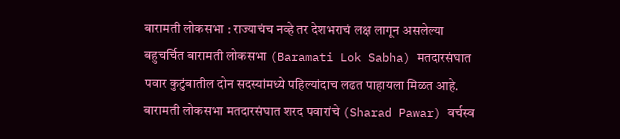बारामती लोकसभा : राज्याचंच नव्हे तर देशभराचं लक्ष लागून असलेल्या बहुचर्चित बारामती लोकसभा (Baramati Lok Sabha) मतदारसंघात पवार कुटुंबातील दोन सदस्यांमध्ये पहिल्यांदाच लढत पाहायला मिळत आहे. बारामती लोकसभा मतदारसंघात शरद पवारांचे (Sharad Pawar) वर्चस्व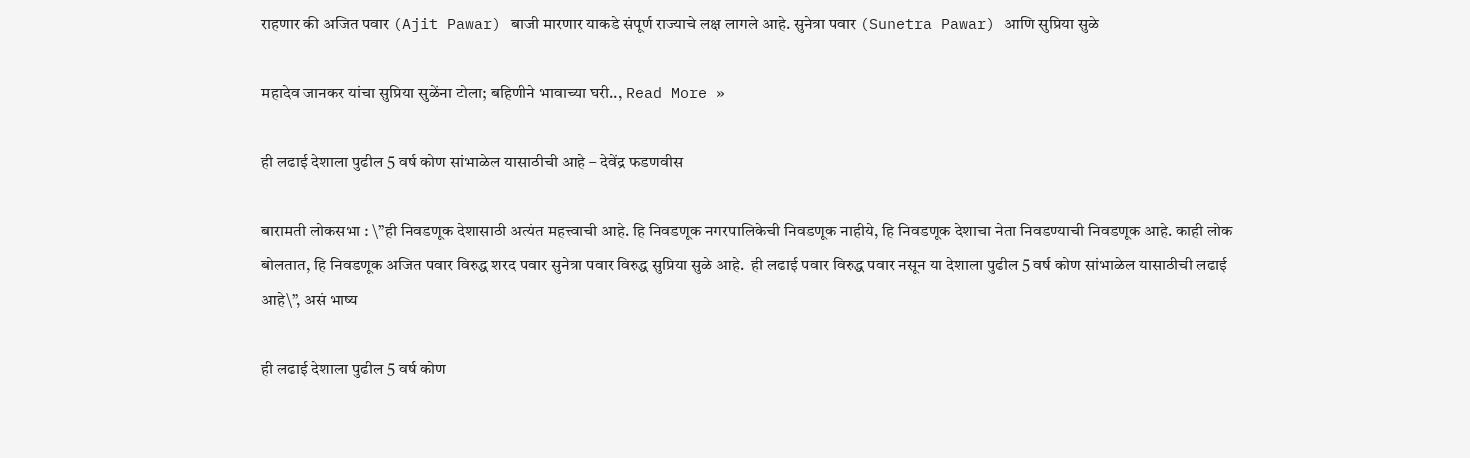राहणार की अजित पवार (Ajit Pawar) बाजी मारणार याकडे संपूर्ण राज्याचे लक्ष लागले आहे. सुनेत्रा पवार (Sunetra Pawar) आणि सुप्रिया सुळे

महादेव जानकर यांचा सुप्रिया सुळेंना टोला; बहिणीने भावाच्या घरी.., Read More »

ही लढाई देशाला पुढील 5 वर्ष कोण सांभाळेल यासाठीची आहे – देवेंद्र फडणवीस

बारामती लोकसभा : \”ही निवडणूक देशासाठी अत्यंत महत्त्वाची आहे. हि निवडणूक नगरपालिकेची निवडणूक नाहीये, हि निवडणूक देशाचा नेता निवडण्याची निवडणूक आहे. काही लोक बोलतात, हि निवडणूक अजित पवार विरुद्ध शरद पवार सुनेत्रा पवार विरुद्ध सुप्रिया सुळे आहे.  ही लढाई पवार विरुद्ध पवार नसून या देशाला पुढील 5 वर्ष कोण सांभाळेल यासाठीची लढाई आहे\”, असं भाष्य

ही लढाई देशाला पुढील 5 वर्ष कोण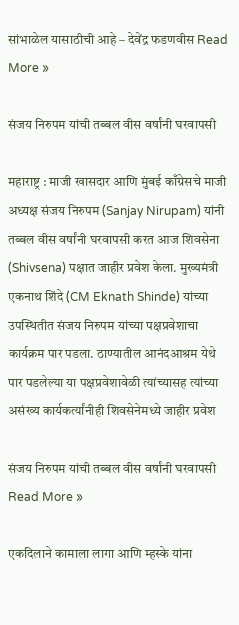सांभाळेल यासाठीची आहे – देवेंद्र फडणवीस Read More »

संजय निरुपम यांची तब्बल वीस वर्षांनी घरवापसी

महाराष्ट्र : माजी खासदार आणि मुंबई काँग्रेसचे माजी अध्यक्ष संजय निरुपम (Sanjay Nirupam) यांनी तब्बल वीस वर्षांनी घरवापसी करत आज शिवसेना (Shivsena) पक्षात जाहीर प्रवेश केला. मुख्यमंत्री एकनाथ शिंदे (CM Eknath Shinde) यांच्या उपस्थितीत संजय निरुपम यांच्या पक्षप्रवेशाचा कार्यक्रम पार पडला. ठाण्यातील आनंदआश्रम येथे पार पडलेल्या या पक्षप्रवेशावेळी त्यांच्यासह त्यांच्या असंख्य कार्यकर्त्यांनीही शिवसेनेमध्ये जाहीर प्रवेश

संजय निरुपम यांची तब्बल वीस वर्षांनी घरवापसी Read More »

एकदिलाने कामाला लागा आणि म्हस्के यांना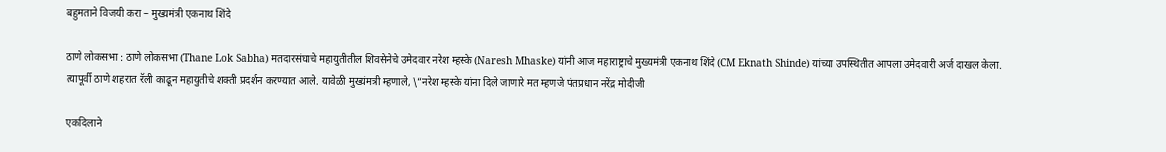बहुमताने विजयी करा – मुख्यमंत्री एकनाथ शिंदे

ठाणे लोकसभा : ठाणे लोकसभा (Thane Lok Sabha) मतदारसंघाचे महायुतीतील शिवसेनेचे उमेदवार नरेश म्हस्के (Naresh Mhaske) यांनी आज महाराष्ट्राचे मुख्यमंत्री एकनाथ शिंदे (CM Eknath Shinde) यांच्या उपस्थितीत आपला उमेदवारी अर्ज दाखल केला. त्यापूर्वी ठाणे शहरात रॅली काढून महायुतीचे शक्ती प्रदर्शन करण्यात आले. यावेळी मुख्यंमत्री म्हणाले, \”नरेश म्हस्के यांना दिले जाणारे मत म्हणजे पंतप्रधान नरेंद्र मोदीजी

एकदिलाने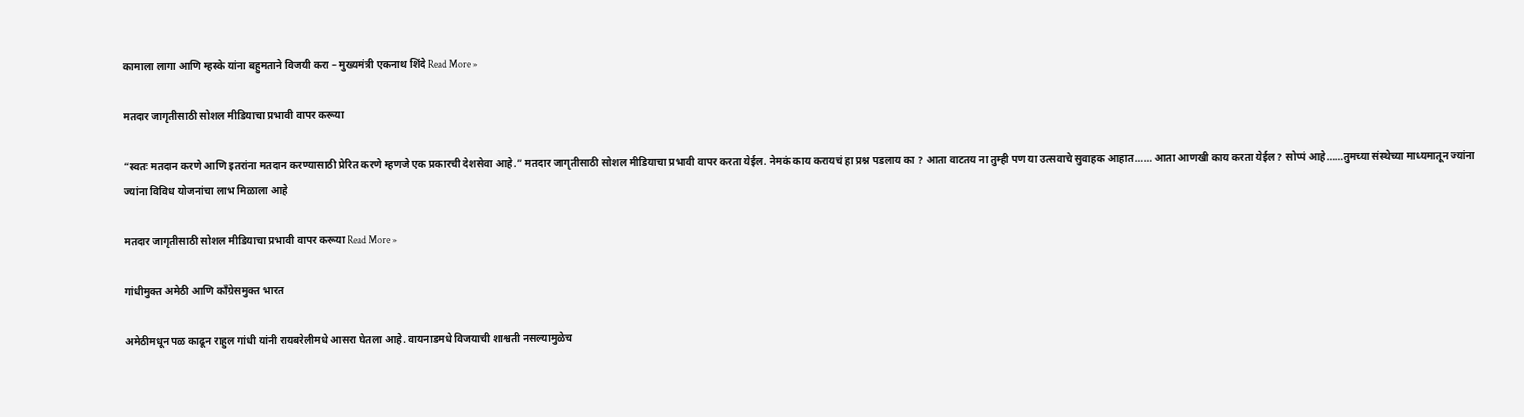कामाला लागा आणि म्हस्के यांना बहुमताने विजयी करा – मुख्यमंत्री एकनाथ शिंदे Read More »

मतदार जागृतीसाठी सोशल मीडियाचा प्रभावी वापर करूया

“स्वतः मतदान करणे आणि इतरांना मतदान करण्यासाठी प्रेरित करणे म्हणजे एक प्रकारची देशसेवा आहे.” मतदार जागृतीसाठी सोशल मीडियाचा प्रभावी वापर करता येईल. नेमकं काय करायचं हा प्रश्न पडलाय का ? आता वाटतय ना तुम्ही पण या उत्सवाचे सुवाहक आहात…… आता आणखी काय करता येईल? सोप्पं आहे……तुमच्या संस्थेच्या माध्यमातून ज्यांना ज्यांना विविध योजनांचा लाभ मिळाला आहे

मतदार जागृतीसाठी सोशल मीडियाचा प्रभावी वापर करूया Read More »

गांधीमुक्त अमेठी आणि काँग्रेसमुक्त भारत

अमेठीमधून पळ काढून राहुल गांधी यांनी रायबरेलीमधे आसरा घेतला आहे. वायनाडमधे विजयाची शाश्वती नसल्यामुळेच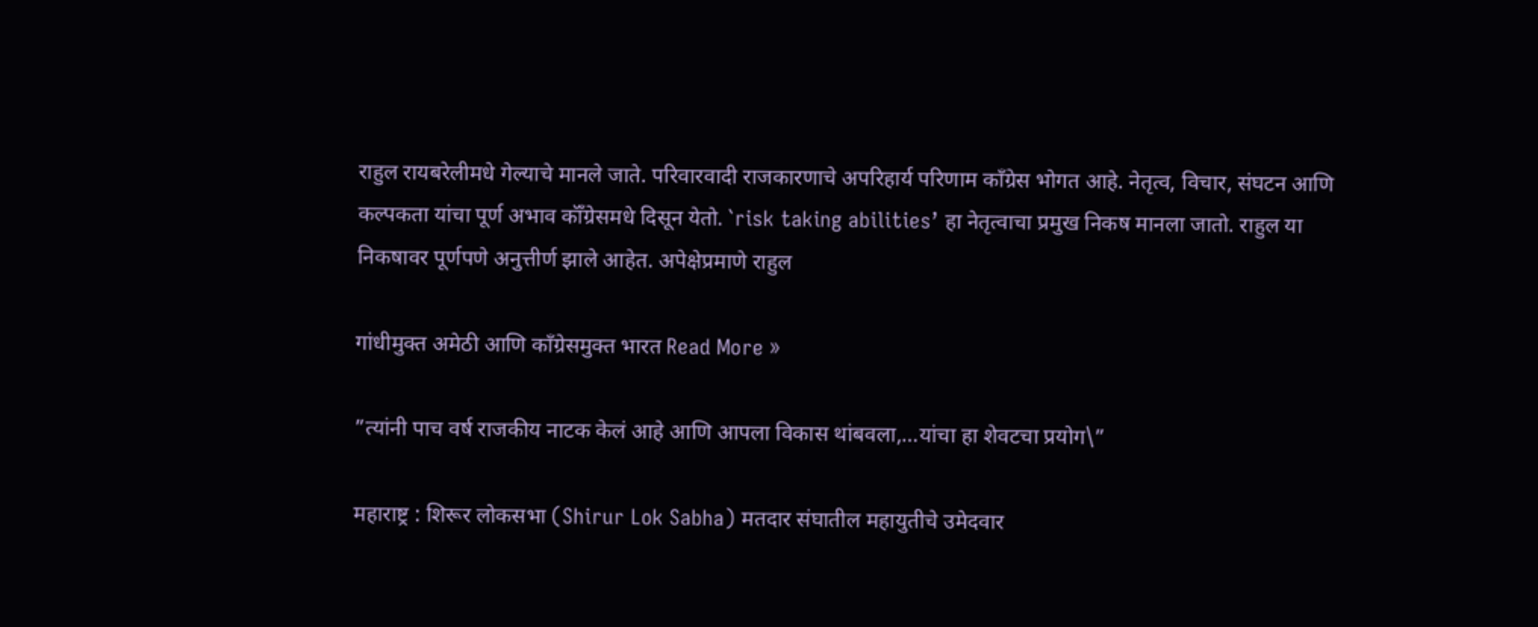राहुल रायबरेलीमधे गेल्याचे मानले जाते. परिवारवादी राजकारणाचे अपरिहार्य परिणाम कॉंग्रेस भोगत आहे. नेतृत्व, विचार, संघटन आणि कल्पकता यांचा पूर्ण अभाव कॉँग्रेसमधे दिसून येतो. `risk taking abilities’ हा नेतृत्वाचा प्रमुख निकष मानला जातो. राहुल या निकषावर पूर्णपणे अनुत्तीर्ण झाले आहेत. अपेक्षेप्रमाणे राहुल

गांधीमुक्त अमेठी आणि काँग्रेसमुक्त भारत Read More »

”त्यांनी पाच वर्ष राजकीय नाटक केलं आहे आणि आपला विकास थांबवला,…यांचा हा शेवटचा प्रयोग\”

महाराष्ट्र : शिरूर लोकसभा (Shirur Lok Sabha) मतदार संघातील महायुतीचे उमेदवार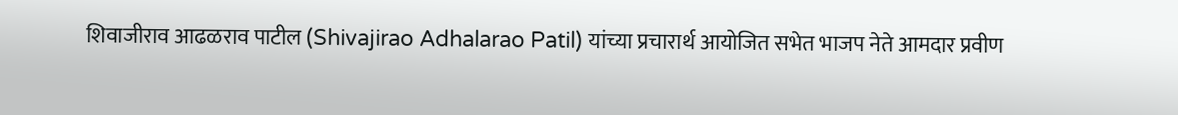शिवाजीराव आढळराव पाटील (Shivajirao Adhalarao Patil) यांच्या प्रचारार्थ आयोजित सभेत भाजप नेते आमदार प्रवीण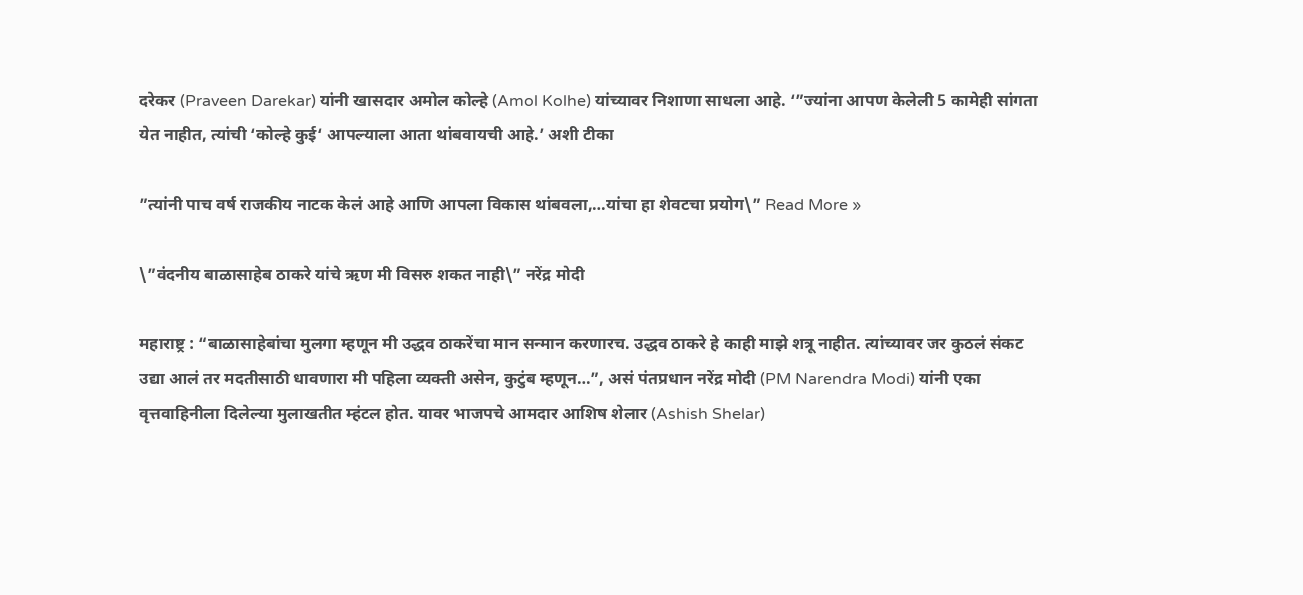दरेकर (Praveen Darekar) यांनी खासदार अमोल कोल्हे (Amol Kolhe) यांच्यावर निशाणा साधला आहे. ‘”ज्यांना आपण केलेली 5 कामेही सांगता येत नाहीत, त्यांची ‘कोल्हे कुई‘ आपल्याला आता थांबवायची आहे.’ अशी टीका

”त्यांनी पाच वर्ष राजकीय नाटक केलं आहे आणि आपला विकास थांबवला,…यांचा हा शेवटचा प्रयोग\” Read More »

\”वंदनीय बाळासाहेब ठाकरे यांचे ऋण मी विसरु शकत नाही\” नरेंद्र मोदी

महाराष्ट्र : “बाळासाहेबांचा मुलगा म्हणून मी उद्धव ठाकरेंचा मान सन्मान करणारच. उद्धव ठाकरे हे काही माझे शत्रू नाहीत. त्यांच्यावर जर कुठलं संकट उद्या आलं तर मदतीसाठी धावणारा मी पहिला व्यक्ती असेन, कुटुंब म्हणून…”, असं पंतप्रधान नरेंद्र मोदी (PM Narendra Modi) यांनी एका वृत्तवाहिनीला दिलेल्या मुलाखतीत म्हंटल होत. यावर भाजपचे आमदार आशिष शेलार (Ashish Shelar)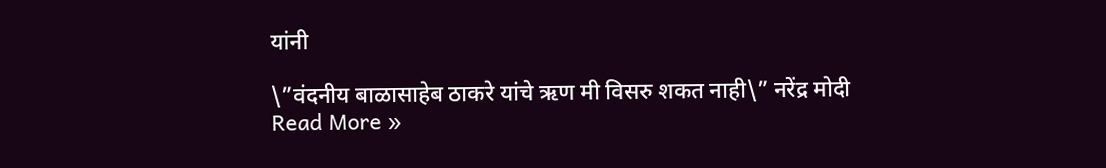यांनी

\”वंदनीय बाळासाहेब ठाकरे यांचे ऋण मी विसरु शकत नाही\” नरेंद्र मोदी Read More »